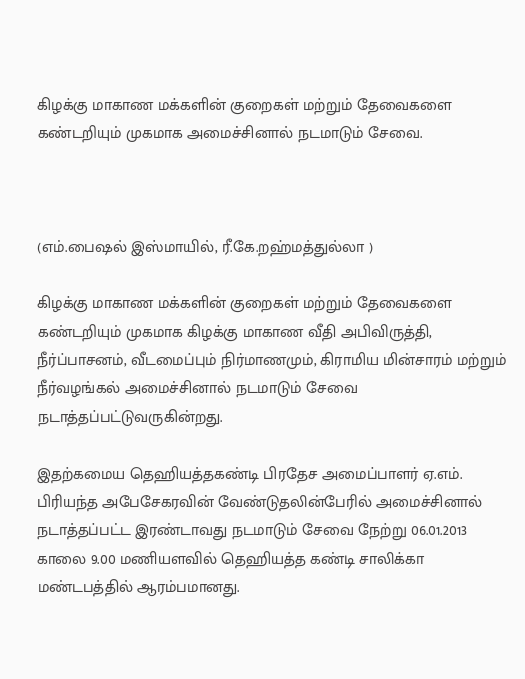கிழக்கு மாகாண மக்களின் குறைகள் மற்றும் தேவைகளை கண்டறியும் முகமாக அமைச்சினால் நடமாடும் சேவை.



(எம்.பைஷல் இஸ்மாயில், ரீ.கே.றஹ்மத்துல்லா )

கிழக்கு மாகாண மக்களின் குறைகள் மற்றும் தேவைகளை கண்டறியும் முகமாக கிழக்கு மாகாண வீதி அபிவிருத்தி, நீர்ப்பாசனம், வீடமைப்பும் நிர்மாணமும், கிராமிய மின்சாரம் மற்றும் நீர்வழங்கல் அமைச்சினால் நடமாடும் சேவை நடாத்தப்பட்டுவருகின்றது.

இதற்கமைய தெஹியத்தகண்டி பிரதேச அமைப்பாளர் ஏ.எம். பிரியந்த அபேசேகரவின் வேண்டுதலின்பேரில் அமைச்சினால் நடாத்தப்பட்ட இரண்டாவது நடமாடும் சேவை நேற்று 06.01.2013 காலை 9.00 மணியளவில் தெஹியத்த கண்டி சாலிக்கா மண்டபத்தில் ஆரம்பமானது.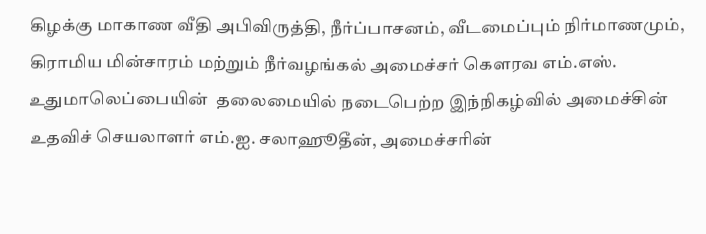கிழக்கு மாகாண வீதி அபிவிருத்தி, நீர்ப்பாசனம், வீடமைப்பும் நிர்மாணமும், கிராமிய மின்சாரம் மற்றும் நீர்வழங்கல் அமைச்சர் கௌரவ எம்.எஸ். உதுமாலெப்பையின்  தலைமையில் நடைபெற்ற இந்நிகழ்வில் அமைச்சின் உதவிச் செயலாளர் எம்.ஐ. சலாஹூதீன், அமைச்சரின்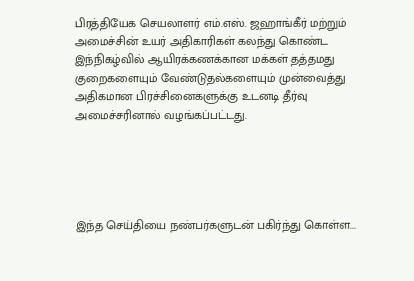பிரத்தியேக செயலாளர் எம்.எஸ். ஜஹாங்கீர் மற்றும் அமைச்சின் உயர் அதிகாரிகள் கலந்து கொண்ட இந்நிகழ்வில் ஆயிரக்கணக்கான மக்கள் தத்தமது குறைகளையும் வேண்டுதல்களையும் முன்வைத்து அதிகமான பிரச்சினைகளுக்கு உடனடி தீர்வு அமைச்சரினால் வழங்கப்பட்டது.





இந்த செய்தியை நண்பர்களுடன் பகிர்ந்து கொள்ள...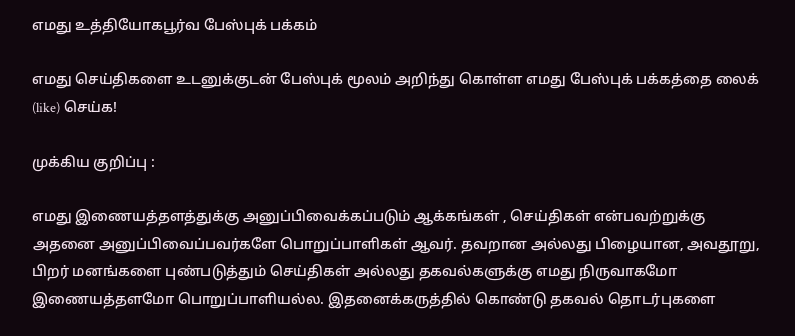எமது உத்தியோகபூர்வ பேஸ்புக் பக்கம்

எமது செய்திகளை உடனுக்குடன் பேஸ்புக் மூலம் அறிந்து கொள்ள எமது பேஸ்புக் பக்கத்தை லைக் (like) செய்க!

முக்கிய குறிப்பு :

எமது இணையத்தளத்துக்கு அனுப்பிவைக்கப்படும் ஆக்கங்கள் , செய்திகள் என்பவற்றுக்கு அதனை அனுப்பிவைப்பவர்களே பொறுப்பாளிகள் ஆவர். தவறான அல்லது பிழையான, அவதூறு, பிறர் மனங்களை புண்படுத்தும் செய்திகள் அல்லது தகவல்களுக்கு எமது நிருவாகமோ இணையத்தளமோ பொறுப்பாளியல்ல. இதனைக்கருத்தில் கொண்டு தகவல் தொடர்புகளை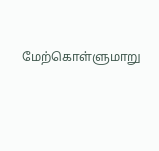மேற்கொள்ளுமாறு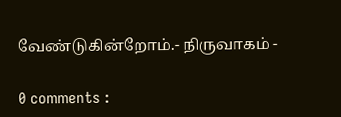வேண்டுகின்றோம்.- நிருவாகம் -

0 comments :